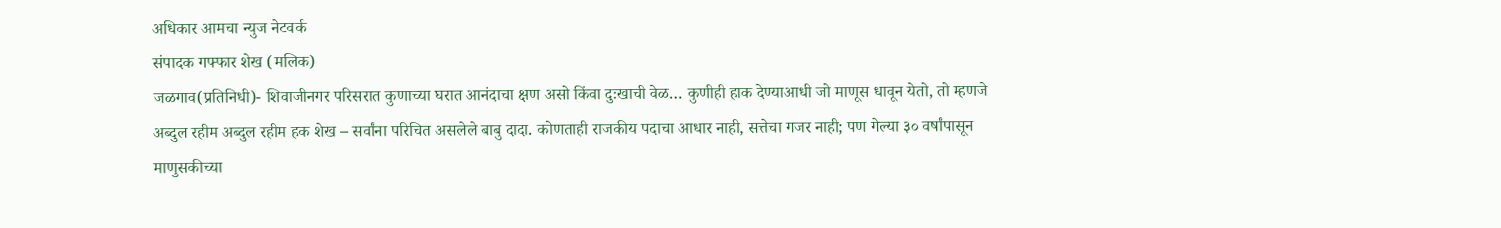अधिकार आमचा न्युज नेटवर्क
संपादक गफ्फार शेख (मलिक)
जळगाव(प्रतिनिधी)- शिवाजीनगर परिसरात कुणाच्या घरात आनंदाचा क्षण असो किंवा दुःखाची वेळ… कुणीही हाक देण्याआधी जो माणूस धावून येतो, तो म्हणजे अब्दुल रहीम अब्दुल रहीम हक शेख – सर्वांना परिचित असलेले बाबु दादा. कोणताही राजकीय पदाचा आधार नाही, सत्तेचा गजर नाही; पण गेल्या ३० वर्षांपासून माणुसकीच्या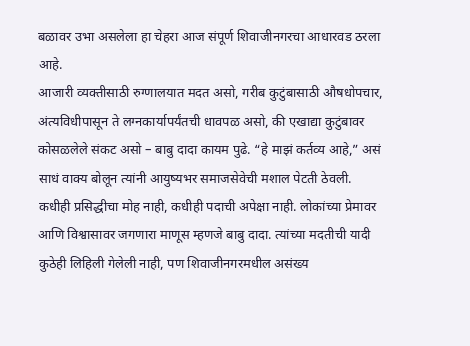बळावर उभा असलेला हा चेहरा आज संपूर्ण शिवाजीनगरचा आधारवड ठरला आहे.
आजारी व्यक्तीसाठी रुग्णालयात मदत असो, गरीब कुटुंबासाठी औषधोपचार, अंत्यविधीपासून ते लग्नकार्यापर्यंतची धावपळ असो, की एखाद्या कुटुंबावर कोसळलेले संकट असो – बाबु दादा कायम पुढे. “हे माझं कर्तव्य आहे,” असं साधं वाक्य बोलून त्यांनी आयुष्यभर समाजसेवेची मशाल पेटती ठेवली.
कधीही प्रसिद्धीचा मोह नाही, कधीही पदाची अपेक्षा नाही. लोकांच्या प्रेमावर आणि विश्वासावर जगणारा माणूस म्हणजे बाबु दादा. त्यांच्या मदतीची यादी कुठेही लिहिली गेलेली नाही, पण शिवाजीनगरमधील असंख्य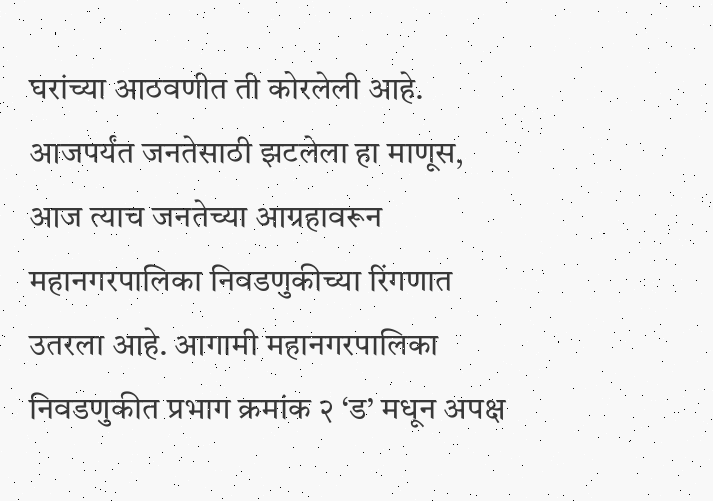घरांच्या आठवणीत ती कोरलेली आहे.
आजपर्यंत जनतेसाठी झटलेला हा माणूस, आज त्याच जनतेच्या आग्रहावरून महानगरपालिका निवडणुकीच्या रिंगणात उतरला आहे. आगामी महानगरपालिका निवडणुकीत प्रभाग क्रमांक २ ‘ड’ मधून अपक्ष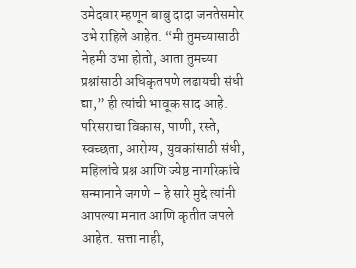उमेदवार म्हणून बाबु दादा जनतेसमोर उभे राहिले आहेत. “मी तुमच्यासाठी नेहमी उभा होतो, आता तुमच्या प्रश्नांसाठी अधिकृतपणे लढायची संधी द्या,” ही त्यांची भावूक साद आहे.
परिसराचा विकास, पाणी, रस्ते, स्वच्छता, आरोग्य, युवकांसाठी संधी, महिलांचे प्रश्न आणि ज्येष्ठ नागरिकांचे सन्मानाने जगणे – हे सारे मुद्दे त्यांनी आपल्या मनात आणि कृतीत जपले आहेत. सत्ता नाही,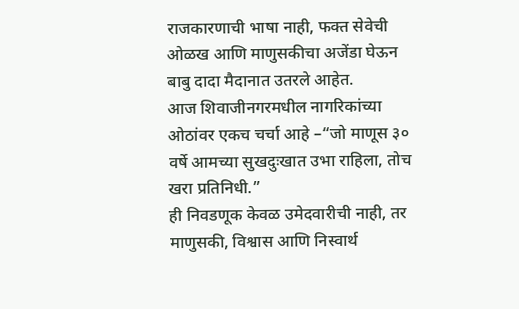राजकारणाची भाषा नाही, फक्त सेवेची ओळख आणि माणुसकीचा अजेंडा घेऊन बाबु दादा मैदानात उतरले आहेत.
आज शिवाजीनगरमधील नागरिकांच्या ओठांवर एकच चर्चा आहे –“जो माणूस ३० वर्षे आमच्या सुखदुःखात उभा राहिला, तोच खरा प्रतिनिधी.”
ही निवडणूक केवळ उमेदवारीची नाही, तर माणुसकी, विश्वास आणि निस्वार्थ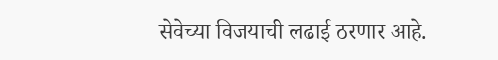सेवेच्या विजयाची लढाई ठरणार आहे.